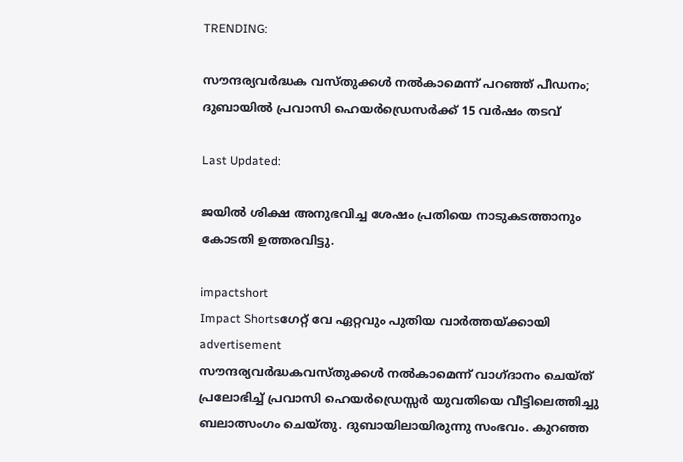TRENDING:

സൗന്ദര്യവർദ്ധക വസ്തുക്കൾ നല്‍കാമെന്ന് പറഞ്ഞ് പീഡനം; ദുബായിൽ പ്രവാസി ഹെയര്‍ഡ്രെസര്‍ക്ക് 15 വര്‍ഷം തടവ്

Last Updated:

ജയില്‍ ശിക്ഷ അനുഭവിച്ച ശേഷം പ്രതിയെ നാടുകടത്താനും കോടതി ഉത്തരവിട്ടു.

impactshort
Impact Shortsഗേറ്റ് വേ ഏറ്റവും പുതിയ വാർത്തയ്ക്കായി
advertisement
സൗന്ദര്യവര്‍ദ്ധകവസ്തുക്കള്‍ നല്‍കാമെന്ന് വാഗ്ദാനം ചെയ്ത് പ്രലോഭിച്ച് പ്രവാസി ഹെയര്‍ഡ്രെസ്സര്‍ യുവതിയെ വീട്ടിലെത്തിച്ചു ബലാത്സംഗം ചെയ്തു. ദുബായിലായിരുന്നു സംഭവം. കുറഞ്ഞ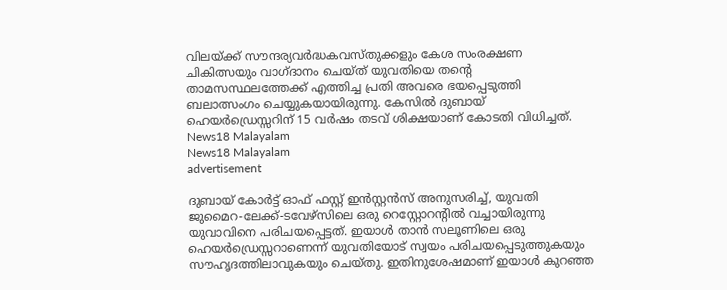വിലയ്ക്ക് സൗന്ദര്യവര്‍ദ്ധകവസ്തുക്കളും കേശ സംരക്ഷണ ചികിത്സയും വാഗ്ദാനം ചെയ്ത് യുവതിയെ തന്റെ താമസസ്ഥലത്തേക്ക് എത്തിച്ച പ്രതി അവരെ ഭയപ്പെടുത്തി ബലാത്സംഗം ചെയ്യുകയായിരുന്നു. കേസില്‍ ദുബായ് ഹെയര്‍ഡ്രെസ്സറിന് 15 വര്‍ഷം തടവ് ശിക്ഷയാണ് കോടതി വിധിച്ചത്.
News18 Malayalam
News18 Malayalam
advertisement

ദുബായ് കോര്‍ട്ട് ഓഫ് ഫസ്റ്റ് ഇന്‍സ്റ്റന്‍സ് അനുസരിച്ച്, യുവതി ജുമൈറ-ലേക്ക്-ടവേഴ്സിലെ ഒരു റെസ്റ്റോറന്റില്‍ വച്ചായിരുന്നു യുവാവിനെ പരിചയപ്പെട്ടത്. ഇയാള്‍ താന്‍ സലൂണിലെ ഒരു ഹെയര്‍ഡ്രെസ്സറാണെന്ന് യുവതിയോട് സ്വയം പരിചയപ്പെടുത്തുകയും സൗഹൃദത്തിലാവുകയും ചെയ്തു. ഇതിനുശേഷമാണ് ഇയാള്‍ കുറഞ്ഞ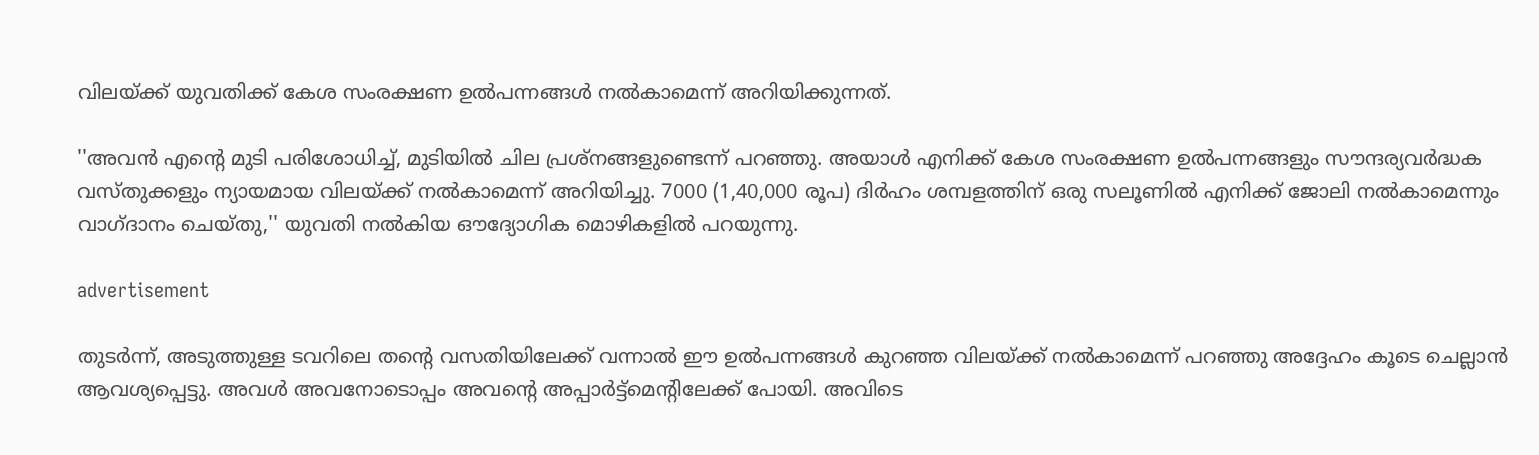വിലയ്ക്ക് യുവതിക്ക് കേശ സംരക്ഷണ ഉല്‍പന്നങ്ങള്‍ നല്‍കാമെന്ന് അറിയിക്കുന്നത്.

''അവന്‍ എന്റെ മുടി പരിശോധിച്ച്, മുടിയില്‍ ചില പ്രശ്‌നങ്ങളുണ്ടെന്ന് പറഞ്ഞു. അയാള്‍ എനിക്ക് കേശ സംരക്ഷണ ഉല്‍പന്നങ്ങളും സൗന്ദര്യവര്‍ദ്ധക വസ്തുക്കളും ന്യായമായ വിലയ്ക്ക് നല്‍കാമെന്ന് അറിയിച്ചു. 7000 (1,40,000 രൂപ) ദിര്‍ഹം ശമ്പളത്തിന് ഒരു സലൂണില്‍ എനിക്ക് ജോലി നല്‍കാമെന്നും വാഗ്ദാനം ചെയ്തു,'' യുവതി നല്‍കിയ ഔദ്യോഗിക മൊഴികളില്‍ പറയുന്നു.

advertisement

തുടര്‍ന്ന്, അടുത്തുള്ള ടവറിലെ തന്റെ വസതിയിലേക്ക് വന്നാല്‍ ഈ ഉല്‍പന്നങ്ങള്‍ കുറഞ്ഞ വിലയ്ക്ക് നല്‍കാമെന്ന് പറഞ്ഞു അദ്ദേഹം കൂടെ ചെല്ലാന്‍ ആവശ്യപ്പെട്ടു. അവള്‍ അവനോടൊപ്പം അവന്റെ അപ്പാര്‍ട്ട്‌മെന്റിലേക്ക് പോയി. അവിടെ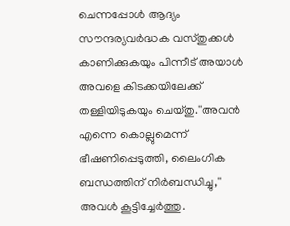ചെന്നപ്പോള്‍ ആദ്യം സൗന്ദര്യവര്‍ദ്ധക വസ്തുക്കള്‍ കാണിക്കുകയും പിന്നീട് അയാള്‍ അവളെ കിടക്കയിലേക്ക് തള്ളിയിടുകയും ചെയ്തു.''അവന്‍ എന്നെ കൊല്ലുമെന്ന് ഭീഷണിപ്പെടുത്തി, ലൈംഗിക ബന്ധത്തിന് നിര്‍ബന്ധിച്ചു,'' അവള്‍ കൂട്ടിച്ചേര്‍ത്തു.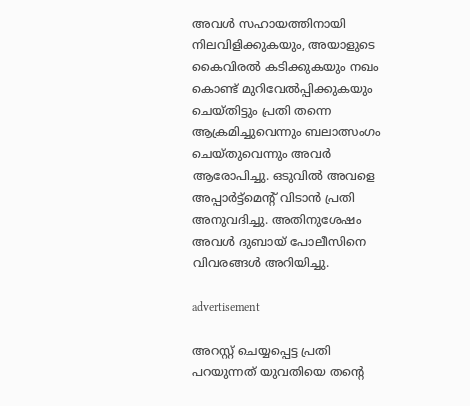അവള്‍ സഹായത്തിനായി നിലവിളിക്കുകയും, അയാളുടെ കൈവിരല്‍ കടിക്കുകയും നഖം കൊണ്ട് മുറിവേല്‍പ്പിക്കുകയും ചെയ്തിട്ടും പ്രതി തന്നെ ആക്രമിച്ചുവെന്നും ബലാത്സംഗം ചെയ്തുവെന്നും അവര്‍ ആരോപിച്ചു. ഒടുവില്‍ അവളെ അപ്പാര്‍ട്ട്‌മെന്റ് വിടാന്‍ പ്രതി അനുവദിച്ചു. അതിനുശേഷം അവള്‍ ദുബായ് പോലീസിനെ വിവരങ്ങള്‍ അറിയിച്ചു.

advertisement

അറസ്റ്റ് ചെയ്യപ്പെട്ട പ്രതി പറയുന്നത് യുവതിയെ തന്റെ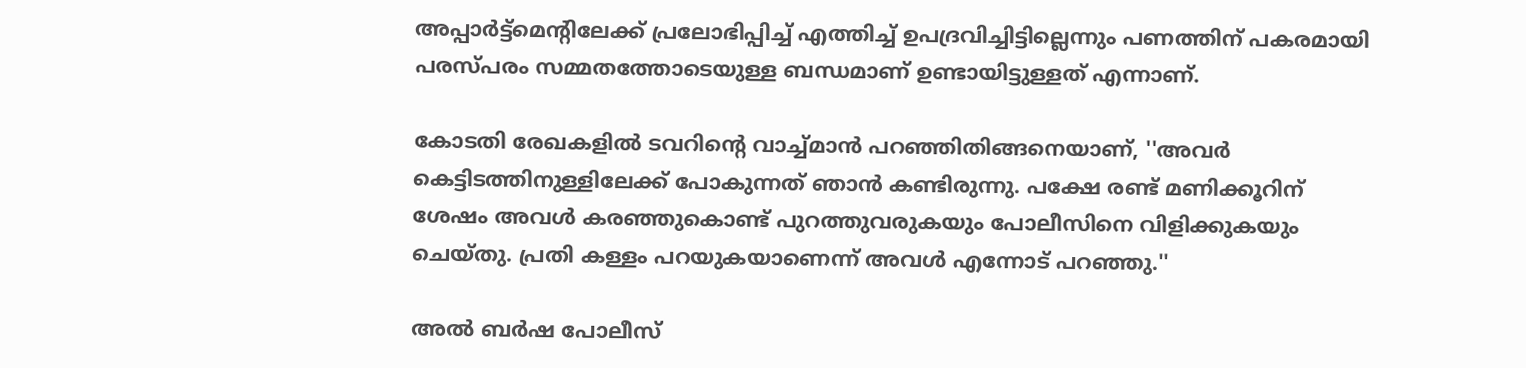അപ്പാര്‍ട്ട്‌മെന്റിലേക്ക് പ്രലോഭിപ്പിച്ച് എത്തിച്ച് ഉപദ്രവിച്ചിട്ടില്ലെന്നും പണത്തിന് പകരമായി പരസ്പരം സമ്മതത്തോടെയുള്ള ബന്ധമാണ് ഉണ്ടായിട്ടുള്ളത് എന്നാണ്.

കോടതി രേഖകളില്‍ ടവറിന്റെ വാച്ച്മാന്‍ പറഞ്ഞിതിങ്ങനെയാണ്, ''അവര്‍ കെട്ടിടത്തിനുള്ളിലേക്ക് പോകുന്നത് ഞാന്‍ കണ്ടിരുന്നു. പക്ഷേ രണ്ട് മണിക്കൂറിന് ശേഷം അവള്‍ കരഞ്ഞുകൊണ്ട് പുറത്തുവരുകയും പോലീസിനെ വിളിക്കുകയും ചെയ്തു. പ്രതി കള്ളം പറയുകയാണെന്ന് അവള്‍ എന്നോട് പറഞ്ഞു.''

അല്‍ ബര്‍ഷ പോലീസ്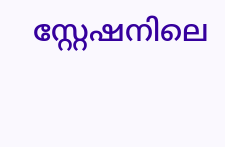സ്റ്റേഷനിലെ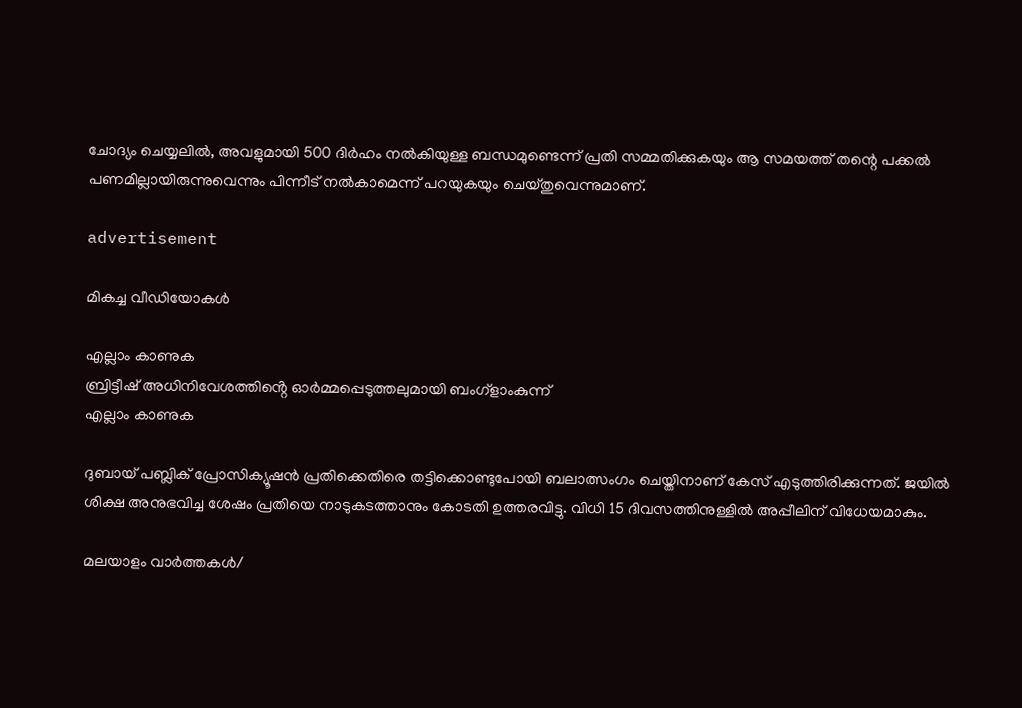ചോദ്യം ചെയ്യലില്‍, അവളുമായി 500 ദിര്‍ഹം നല്‍കിയുള്ള ബന്ധമുണ്ടെന്ന് പ്രതി സമ്മതിക്കുകയും ആ സമയത്ത് തന്റെ പക്കല്‍ പണമില്ലായിരുന്നുവെന്നും പിന്നീട് നല്‍കാമെന്ന് പറയുകയും ചെയ്തുവെന്നുമാണ്.

advertisement

മികച്ച വീഡിയോകൾ

എല്ലാം കാണുക
ബ്രിട്ടീഷ് അധിനിവേശത്തിൻ്റെ ഓർമ്മപ്പെടുത്തലുമായി ബംഗ്ളാംകുന്ന്
എല്ലാം കാണുക

ദുബായ് പബ്ലിക് പ്രോസിക്യൂഷന്‍ പ്രതിക്കെതിരെ തട്ടിക്കൊണ്ടുപോയി ബലാത്സംഗം ചെയ്തിനാണ് കേസ് എടുത്തിരിക്കുന്നത്. ജയില്‍ ശിക്ഷ അനുഭവിച്ച ശേഷം പ്രതിയെ നാടുകടത്താനും കോടതി ഉത്തരവിട്ടു. വിധി 15 ദിവസത്തിനുള്ളില്‍ അപ്പീലിന് വിധേയമാകും.

മലയാളം വാർത്തകൾ/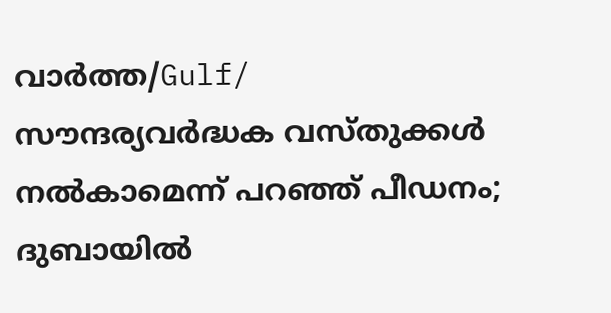വാർത്ത/Gulf/
സൗന്ദര്യവർദ്ധക വസ്തുക്കൾ നല്‍കാമെന്ന് പറഞ്ഞ് പീഡനം; ദുബായിൽ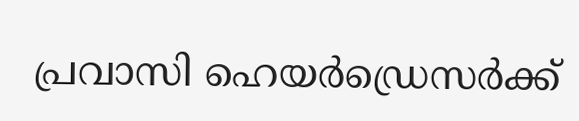പ്രവാസി ഹെയര്‍ഡ്രെസര്‍ക്ക്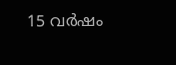15 വര്‍ഷം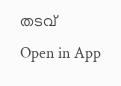തടവ്
Open in App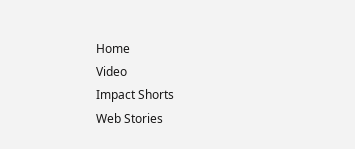Home
Video
Impact Shorts
Web Stories